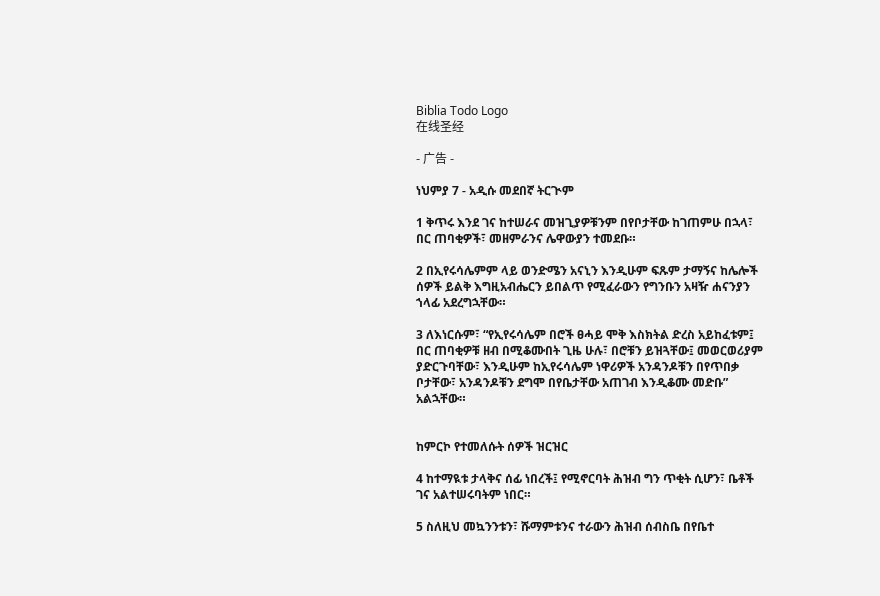Biblia Todo Logo
在线圣经

- 广告 -

ነህምያ 7 - አዲሱ መደበኛ ትርጒም

1 ቅጥሩ እንደ ገና ከተሠራና መዝጊያዎቹንም በየቦታቸው ከገጠምሁ በኋላ፣ በር ጠባቂዎች፣ መዘምራንና ሌዋውያን ተመደቡ።

2 በኢየሩሳሌምም ላይ ወንድሜን አናኒን እንዲሁም ፍጹም ታማኝና ከሌሎች ሰዎች ይልቅ እግዚአብሔርን ይበልጥ የሚፈራውን የግንቡን አዛዥ ሐናንያን ኀላፊ አደረግኋቸው።

3 ለእነርሱም፣ “የኢየሩሳሌም በሮች ፀሓይ ሞቅ እስክትል ድረስ አይከፈቱም፤ በር ጠባቂዎቹ ዘብ በሚቆሙበት ጊዜ ሁሉ፣ በሮቹን ይዝጓቸው፤ መወርወሪያም ያድርጉባቸው፣ እንዲሁም ከኢየሩሳሌም ነዋሪዎች አንዳንዶቹን በየጥበቃ ቦታቸው፣ አንዳንዶቹን ደግሞ በየቤታቸው አጠገብ እንዲቆሙ መድቡ” አልኋቸው።


ከምርኮ የተመለሱት ሰዎች ዝርዝር

4 ከተማዪቱ ታላቅና ሰፊ ነበረች፤ የሚኖርባት ሕዝብ ግን ጥቂት ሲሆን፣ ቤቶች ገና አልተሠሩባትም ነበር።

5 ስለዚህ መኳንንቱን፣ ሹማምቱንና ተራውን ሕዝብ ሰብስቤ በየቤተ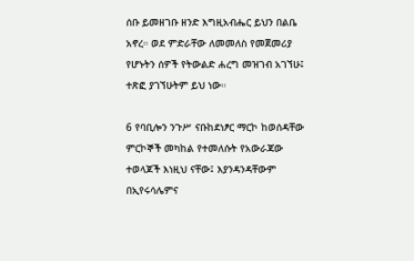ሰቡ ይመዘገቡ ዘንድ እግዚአብሔር ይህን በልቤ አኖረ። ወደ ምድራቸው ለመመለስ የመጀመሪያ የሆኑትን ሰዎች የትውልድ ሐረግ መዝገብ አገኘሁ፤ ተጽፎ ያገኘሁትም ይህ ነው።

6 የባቢሎን ንጉሥ ናቡከደነፆር ማርኮ ከወሰዳቸው ምርኮኞች መካከል የተመለሱት የአውራጃው ተወላጆች እነዚህ ናቸው፤ እያንዳንዳቸውም በኢየሩሳሌምና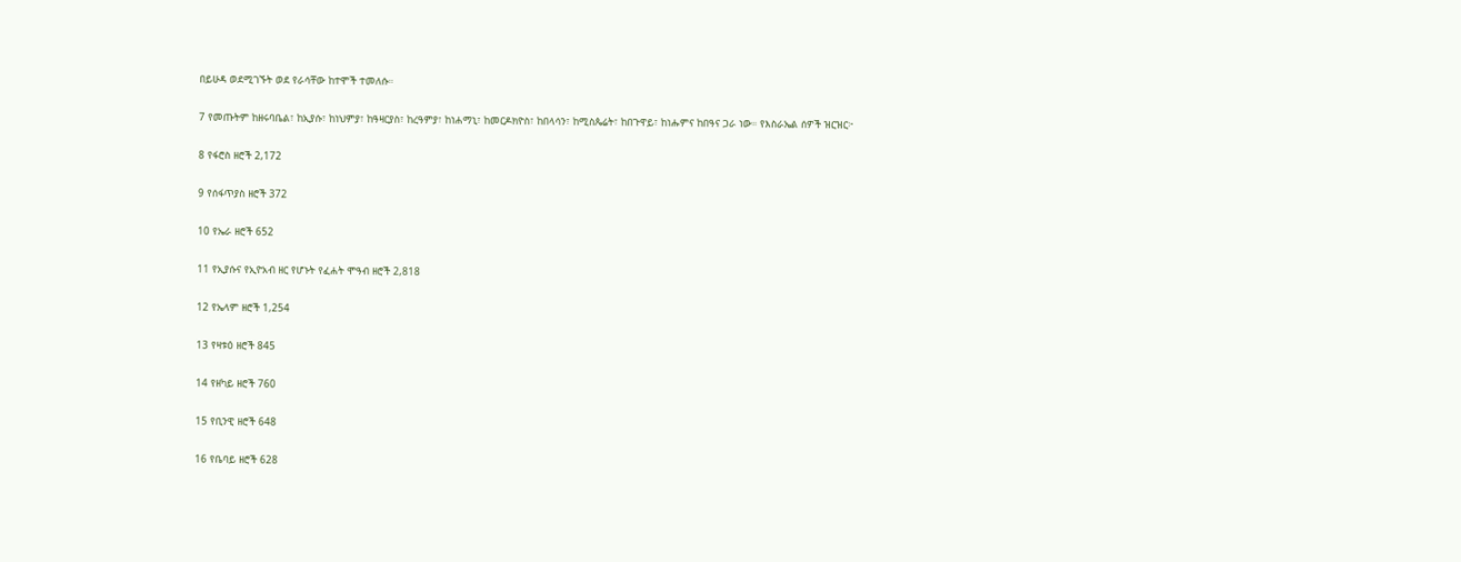በይሁዳ ወደሚገኙት ወደ የራሳቸው ከተሞች ተመለሱ።

7 የመጡትም ከዘሩባቤል፣ ከኢያሱ፣ ከነህምያ፣ ከዓዛርያስ፣ ከረዓምያ፣ ከነሐማኒ፣ ከመርዶክዮስ፣ ከበላሳን፣ ከሚስጴሬት፣ ከበጉዋይ፣ ከነሑምና ከበዓና ጋራ ነው። የእስራኤል ሰዎች ዝርዝር፦

8 የፋሮስ ዘሮች 2,172

9 የሰፋጥያስ ዘሮች 372

10 የኤራ ዘሮች 652

11 የኢያሱና የኢዮአብ ዘር የሆኑት የፈሐት ሞዓብ ዘሮች 2,818

12 የኤላም ዘሮች 1,254

13 የዛቱዕ ዘሮች 845

14 የዘካይ ዘሮች 760

15 የቢንዊ ዘሮች 648

16 የቤባይ ዘሮች 628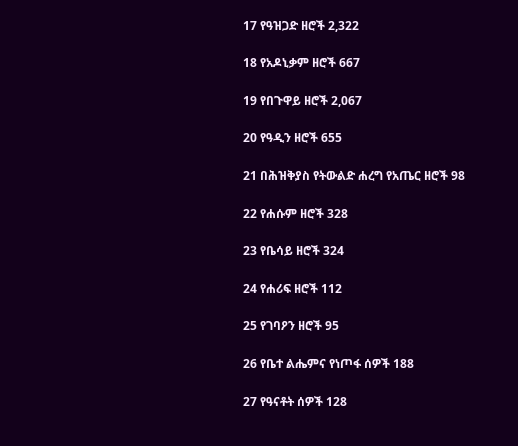17 የዓዝጋድ ዘሮች 2,322

18 የአዶኒቃም ዘሮች 667

19 የበጉዋይ ዘሮች 2,067

20 የዓዲን ዘሮች 655

21 በሕዝቅያስ የትውልድ ሐረግ የአጤር ዘሮች 98

22 የሐሱም ዘሮች 328

23 የቤሳይ ዘሮች 324

24 የሐሪፍ ዘሮች 112

25 የገባዖን ዘሮች 95

26 የቤተ ልሔምና የነጦፋ ሰዎች 188

27 የዓናቶት ሰዎች 128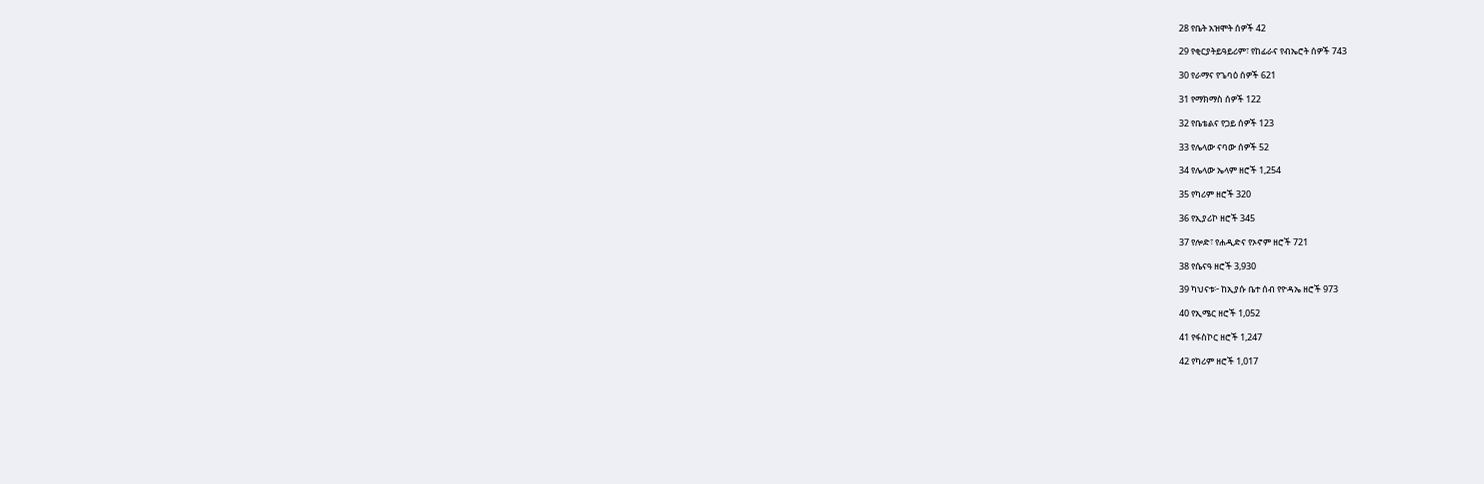28 የቤት አዝሞት ሰዎች 42

29 የቂርያትይዓይሪም፣ የከፊራና የብኤሮት ሰዎች 743

30 የራማና የጌባዕ ሰዎች 621

31 የማክማስ ሰዎች 122

32 የቤቴልና የጋይ ሰዎች 123

33 የሌላው ናባው ሰዎች 52

34 የሌላው ኤላም ዘሮች 1,254

35 የካሪም ዘሮች 320

36 የኢያሪኮ ዘሮች 345

37 የሎድ፣ የሐዲድና የኦኖም ዘሮች 721

38 የሴናዓ ዘሮች 3,930

39 ካህናቱ፦ ከኢያሱ ቤተ ሰብ የዮዳኤ ዘሮች 973

40 የኢሜር ዘሮች 1,052

41 የፋስኮር ዘሮች 1,247

42 የካሪም ዘሮች 1,017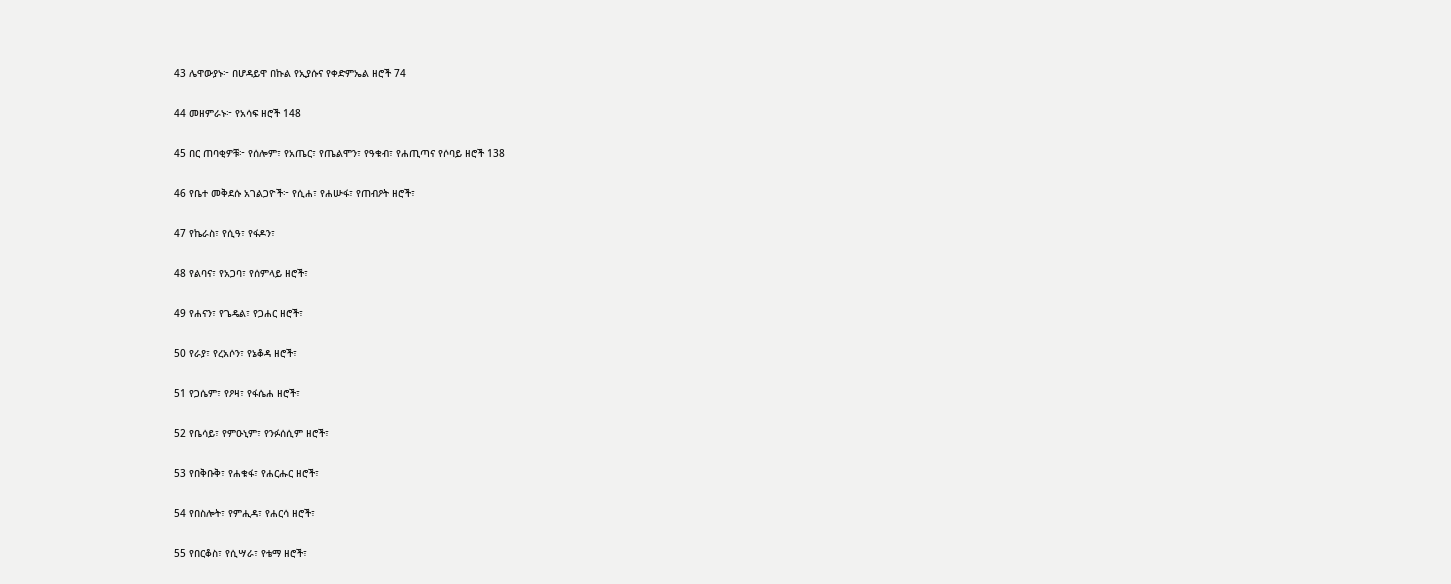43 ሌዋውያኑ፦ በሆዳይዋ በኩል የኢያሱና የቀድምኤል ዘሮች 74

44 መዘምራኑ፦ የአሳፍ ዘሮች 148

45 በር ጠባቂዎቹ፦ የሰሎም፣ የአጤር፣ የጤልሞን፣ የዓቁብ፣ የሐጢጣና የሶባይ ዘሮች 138

46 የቤተ መቅደሱ አገልጋዮች፦ የሲሐ፣ የሐሡፋ፣ የጠብዖት ዘሮች፣

47 የኬራስ፣ የሲዓ፣ የፋዶን፣

48 የልባና፣ የአጋባ፣ የሰምላይ ዘሮች፣

49 የሐናን፣ የጌዴል፣ የጋሐር ዘሮች፣

50 የራያ፣ የረአሶን፣ የኔቆዳ ዘሮች፣

51 የጋሴም፣ የዖዛ፣ የፋሴሐ ዘሮች፣

52 የቤሳይ፣ የምዑኒም፣ የንፉሰሲም ዘሮች፣

53 የበቅቡቅ፣ የሐቁፋ፣ የሐርሑር ዘሮች፣

54 የበስሎት፣ የምሒዳ፣ የሐርሳ ዘሮች፣

55 የበርቆስ፣ የሲሣራ፣ የቴማ ዘሮች፣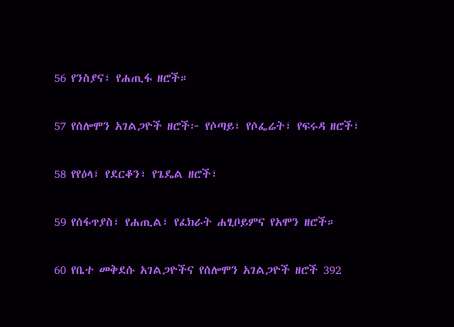56 የንስያና፣ የሐጢፋ ዘሮች።

57 የሰሎሞን አገልጋዮች ዘሮች፦ የሶጣይ፣ የሶፌሬት፣ የፍሩዳ ዘሮች፣

58 የየዕላ፣ የደርቆን፣ የጌዴል ዘሮች፣

59 የሰፋጥያስ፣ የሐጢል፣ የፈክራት ሐፂቦይምና የአሞን ዘሮች።

60 የቤተ መቅደሱ አገልጋዮችና የሰሎሞን አገልጋዮች ዘሮች 392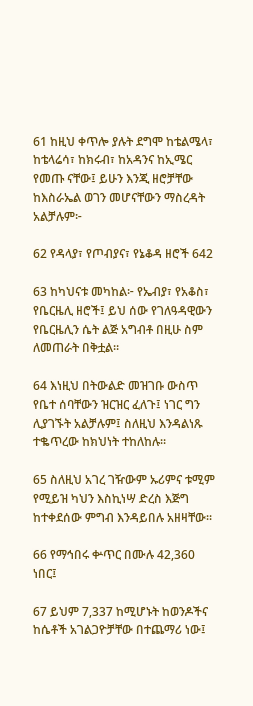61 ከዚህ ቀጥሎ ያሉት ደግሞ ከቴልሜላ፣ ከቴላሬሳ፣ ከክሩብ፣ ከአዳንና ከኢሜር የመጡ ናቸው፤ ይሁን እንጂ ዘሮቻቸው ከእስራኤል ወገን መሆናቸውን ማስረዳት አልቻሉም፦

62 የዳላያ፣ የጦብያና፣ የኔቆዳ ዘሮች 642

63 ከካህናቱ መካከል፦ የኤብያ፣ የአቆስ፣ የቤርዜሊ ዘሮች፤ ይህ ሰው የገለዓዳዊውን የቤርዜሊን ሴት ልጅ አግብቶ በዚሁ ስም ለመጠራት በቅቷል።

64 እነዚህ በትውልድ መዝገቡ ውስጥ የቤተ ሰባቸውን ዝርዝር ፈለጉ፤ ነገር ግን ሊያገኙት አልቻሉም፤ ስለዚህ እንዳልነጹ ተቈጥረው ከክህነት ተከለከሉ።

65 ስለዚህ አገረ ገዥውም ኡሪምና ቱሚም የሚይዝ ካህን እስኪነሣ ድረስ እጅግ ከተቀደሰው ምግብ እንዳይበሉ አዘዛቸው።

66 የማኅበሩ ቍጥር በሙሉ 42,360 ነበር፤

67 ይህም 7,337 ከሚሆኑት ከወንዶችና ከሴቶች አገልጋዮቻቸው በተጨማሪ ነው፤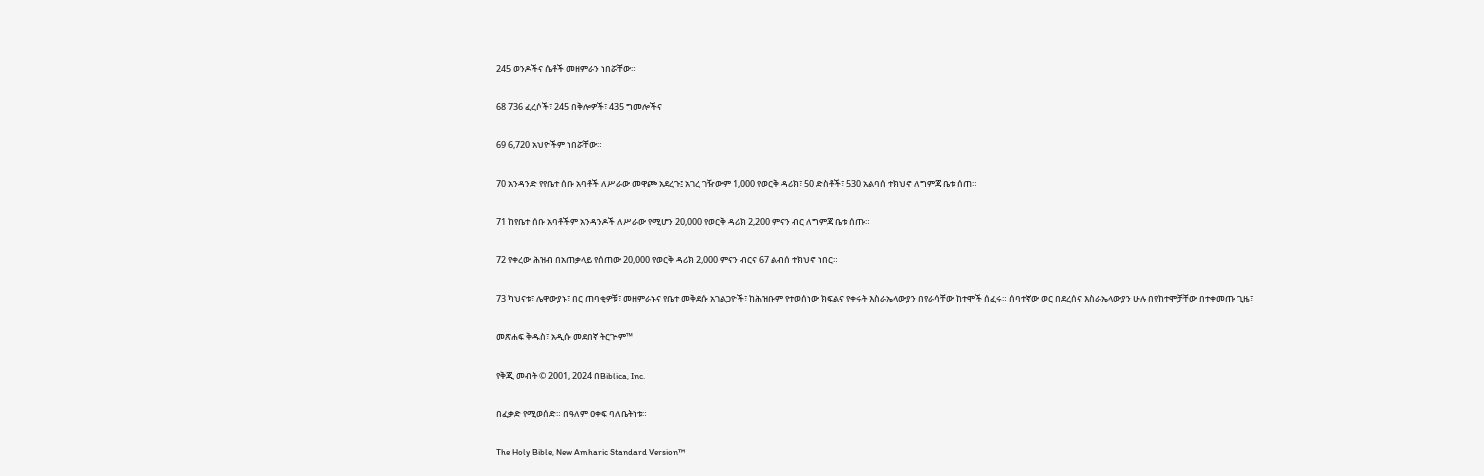245 ወንዶችና ሴቶች መዘምራን ነበሯቸው።

68 736 ፈረሶች፣ 245 በቅሎዎች፣ 435 ግመሎችና

69 6,720 አህዮችም ነበሯቸው።

70 አንዳንድ የየቤተ ሰቡ አባቶች ለሥራው መዋጮ አደረጉ፤ አገረ ገዥውም 1,000 የወርቅ ዳሪክ፣ 50 ድስቶች፣ 530 አልባሰ ተክህኖ ለግምጃ ቤቱ ሰጠ።

71 ከየቤተ ሰቡ አባቶችም አንዳንዶች ለሥራው የሚሆን 20,000 የወርቅ ዳሪክ 2,200 ምናን ብር ለግምጃ ቤቱ ሰጡ።

72 የቀረው ሕዝብ በአጠቃላይ የሰጠው 20,000 የወርቅ ዳሪክ 2,000 ምናን ብርና 67 ልብሰ ተክህኖ ነበር።

73 ካህናቱ፣ ሌዋውያኑ፣ በር ጠባቂዎቹ፣ መዘምራኑና የቤተ መቅደሱ አገልጋዮች፣ ከሕዝቡም የተወሰነው ክፍልና የቀሩት እስራኤላውያን በየራሳቸው ከተሞች ሰፈሩ። ሰባተኛው ወር በደረሰና እስራኤላውያን ሁሉ በየከተሞቻቸው በተቀመጡ ጊዜ፣

መጽሐፍ ቅዱስ፣ አዲሱ መደበኛ ትርጕም™

የቅጂ መብት © 2001, 2024 በBiblica, Inc.

በፈቃድ የሚወሰድ። በዓለም ዐቀፍ ባለቤትነቱ።

The Holy Bible, New Amharic Standard Version™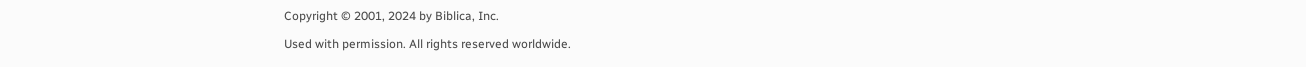Copyright © 2001, 2024 by Biblica, Inc.

Used with permission. All rights reserved worldwide.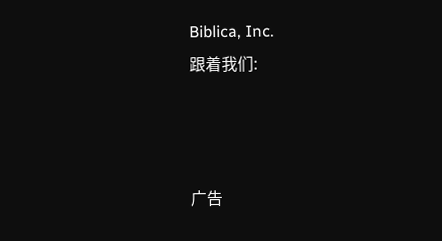Biblica, Inc.
跟着我们:



广告